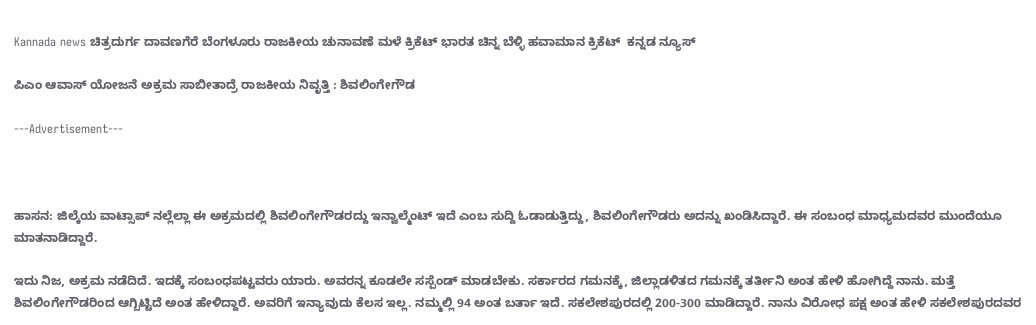Kannada news ಚಿತ್ರದುರ್ಗ ದಾವಣಗೆರೆ ಬೆಂಗಳೂರು ರಾಜಕೀಯ ಚುನಾವಣೆ ಮಳೆ ಕ್ರಿಕೆಟ್ ಭಾರತ ಚಿನ್ನ ಬೆಳ್ಳಿ ಹವಾಮಾನ ಕ್ರಿಕೆಟ್  ಕನ್ನಡ ನ್ಯೂಸ್

ಪಿಎಂ ಆವಾಸ್ ಯೋಜನೆ ಅಕ್ರಮ ಸಾಬೀತಾದ್ರೆ ರಾಜಕೀಯ ನಿವೃತ್ತಿ : ಶಿವಲಿಂಗೇಗೌಡ

---Advertisement---



ಹಾಸನ: ಜಿಲ್ಕೆಯ ವಾಟ್ಸಾಪ್ ನಲ್ಲೆಲ್ಲಾ ಈ ಅಕ್ರಮದಲ್ಲಿ ಶಿವಲಿಂಗೇಗೌಡರದ್ದು ಇನ್ವಾಲ್ಮೆಂಟ್ ಇದೆ ಎಂಬ ಸುದ್ದಿ ಓಡಾಡುತ್ತಿದ್ದು, ಶಿವಲಿಂಗೇಗೌಡರು ಅದನ್ನು ಖಂಡಿಸಿದ್ದಾರೆ. ಈ ಸಂಬಂಧ ಮಾಧ್ಯಮದವರ ಮುಂದೆಯೂ ಮಾತನಾಡಿದ್ದಾರೆ.

ಇದು ನಿಜ, ಅಕ್ರಮ ನಡೆದಿದೆ. ಇದಕ್ಕೆ ಸಂಬಂಧಪಟ್ಟವರು ಯಾರು. ಅವರನ್ನ ಕೂಡಲೇ ಸಸ್ಪೆಂಡ್ ಮಾಡಬೇಕು. ಸರ್ಕಾರದ ಗಮನಕ್ಕೆ, ಜಿಲ್ಲಾಡಳಿತದ ಗಮನಕ್ಕೆ ತರ್ತೀನಿ ಅಂತ ಹೇಳಿ ಹೋಗಿದ್ದೆ ನಾನು. ಮತ್ತೆ ಶಿವಲಿಂಗೇಗೌಡರಿಂದ ಆಗ್ಬಿಟ್ಟಿದೆ ಅಂತ ಹೇಳಿದ್ದಾರೆ. ಅವರಿಗೆ ಇನ್ಯಾವುದು ಕೆಲಸ ಇಲ್ಲ. ನಮ್ಮಲ್ಲಿ 94 ಅಂತ ಬರ್ತಾ ಇದೆ. ಸಕಲೇಶಪುರದಲ್ಲಿ 200-300 ಮಾಡಿದ್ದಾರೆ. ನಾನು ವಿರೋಧ ಪಕ್ಷ ಅಂತ ಹೇಳಿ ಸಕಲೇಶಪುರದವರ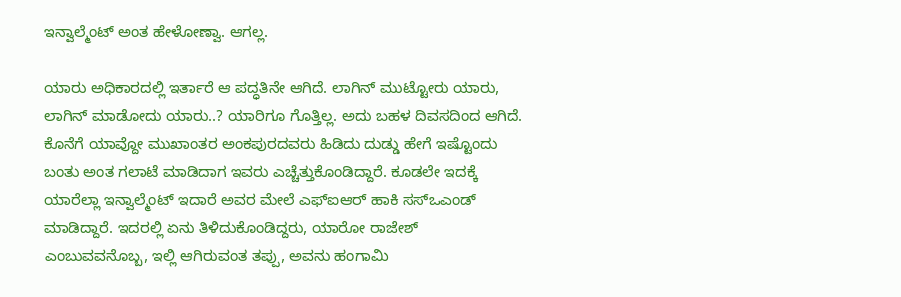ಇನ್ವಾಲ್ಮೆಂಟ್ ಅಂತ ಹೇಳೋಣ್ವಾ. ಆಗಲ್ಲ.

ಯಾರು ಅಧಿಕಾರದಲ್ಲಿ ಇರ್ತಾರೆ ಆ ಪದ್ಧತಿನೇ ಆಗಿದೆ. ಲಾಗಿನ್ ಮುಟ್ಟೋರು ಯಾರು, ಲಾಗಿನ್ ಮಾಡೋದು ಯಾರು..? ಯಾರಿಗೂ ಗೊತ್ತಿಲ್ಲ. ಅದು ಬಹಳ ದಿವಸದಿಂದ ಆಗಿದೆ. ಕೊನೆಗೆ ಯಾವ್ದೋ ಮುಖಾಂತರ ಅಂಕಪುರದವರು ಹಿಡಿದು ದುಡ್ಡು ಹೇಗೆ ಇಷ್ಟೊಂದು ಬಂತು ಅಂತ ಗಲಾಟೆ ಮಾಡಿದಾಗ ಇವರು ಎಚ್ಚೆತ್ತುಕೊಂಡಿದ್ದಾರೆ. ಕೂಡಲೇ ಇದಕ್ಕೆ ಯಾರೆಲ್ಲಾ ಇನ್ವಾಲ್ಮೆಂಟ್ ಇದಾರೆ ಅವರ ಮೇಲೆ ಎಫ್ಐಆರ್ ಹಾಕಿ ಸಸ್ಒಎಂಡ್ ಮಾಡಿದ್ದಾರೆ. ಇದರಲ್ಲಿ ಏನು ತಿಳಿದುಕೊಂಡಿದ್ದರು, ಯಾರೋ ರಾಜೇಶ್ ಎಂಬುವವನೊಬ್ಬ, ಇಲ್ಲಿ ಆಗಿರುವಂತ ತಪ್ಪು, ಅವನು ಹಂಗಾಮಿ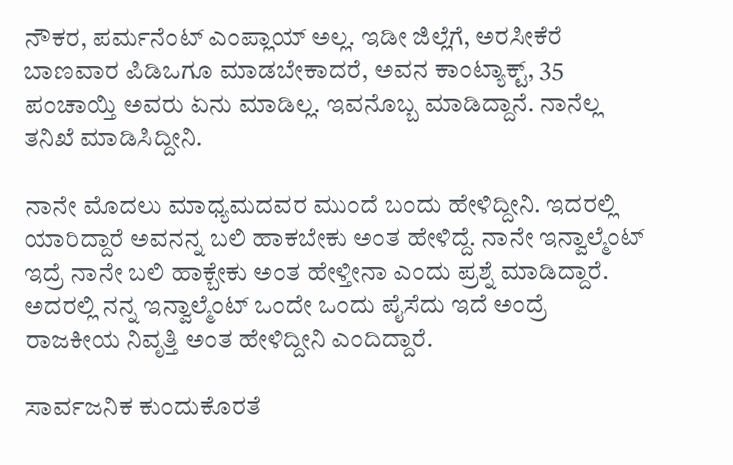ನೌಕರ, ಪರ್ಮನೆಂಟ್ ಎಂಪ್ಲಾಯ್ ಅಲ್ಲ. ಇಡೀ ಜಿಲ್ಲೆಗೆ, ಅರಸೀಕೆರೆ ಬಾಣವಾರ ಪಿಡಿಒಗೂ ಮಾಡಬೇಕಾದರೆ, ಅವನ ಕಾಂಟ್ಯಾಕ್ಟ್, 35 ಪಂಚಾಯ್ತಿ ಅವರು ಏನು ಮಾಡಿಲ್ಲ. ಇವನೊಬ್ಬ ಮಾಡಿದ್ದಾನೆ. ನಾನೆಲ್ಲ ತನಿಖೆ ಮಾಡಿಸಿದ್ದೀನಿ.

ನಾನೇ ಮೊದಲು ಮಾಧ್ಯಮದವರ ಮುಂದೆ ಬಂದು ಹೇಳಿದ್ದೀನಿ. ಇದರಲ್ಲಿ ಯಾರಿದ್ದಾರೆ ಅವನನ್ನ ಬಲಿ ಹಾಕಬೇಕು ಅಂತ ಹೇಳಿದ್ದೆ. ನಾನೇ ಇನ್ವಾಲ್ಮೆಂಟ್ ಇದ್ರೆ ನಾನೇ ಬಲಿ ಹಾಕ್ಬೇಕು ಅಂತ ಹೇಳ್ತೀನಾ ಎಂದು ಪ್ರಶ್ನೆ ಮಾಡಿದ್ದಾರೆ. ಅದರಲ್ಲಿ ನನ್ನ ಇನ್ವಾಲ್ಮೆಂಟ್ ಒಂದೇ ಒಂದು ಪೈಸೆದು ಇದೆ ಅಂದ್ರೆ ರಾಜಕೀಯ ನಿವೃತ್ತಿ ಅಂತ ಹೇಳಿದ್ದೀನಿ ಎಂದಿದ್ದಾರೆ.

ಸಾರ್ವಜನಿಕ ಕುಂದುಕೊರತೆ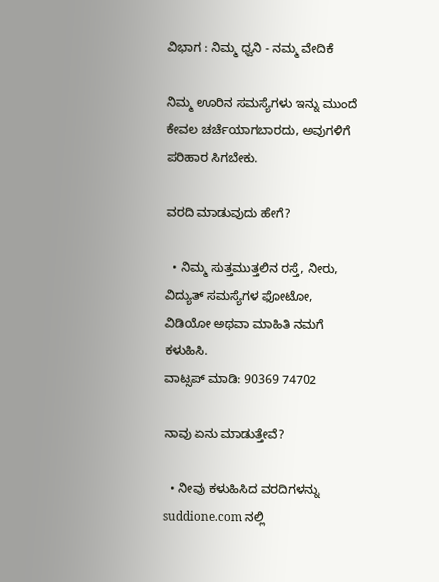ವಿಭಾಗ : ನಿಮ್ಮ ಧ್ವನಿ - ನಮ್ಮ ವೇದಿಕೆ

ನಿಮ್ಮ ಊರಿನ ಸಮಸ್ಯೆಗಳು ಇನ್ನು ಮುಂದೆ ಕೇವಲ ಚರ್ಚೆಯಾಗಬಾರದು, ಅವುಗಳಿಗೆ ಪರಿಹಾರ ಸಿಗಬೇಕು.

ವರದಿ ಮಾಡುವುದು ಹೇಗೆ?

  • ನಿಮ್ಮ ಸುತ್ತಮುತ್ತಲಿನ ರಸ್ತೆ, ನೀರು, ವಿದ್ಯುತ್ ಸಮಸ್ಯೆಗಳ ಫೋಟೋ, ವಿಡಿಯೋ ಅಥವಾ ಮಾಹಿತಿ ನಮಗೆ ಕಳುಹಿಸಿ.
ವಾಟ್ಸಪ್ ಮಾಡಿ: 90369 74702

ನಾವು ಏನು ಮಾಡುತ್ತೇವೆ?

  • ನೀವು ಕಳುಹಿಸಿದ ವರದಿಗಳನ್ನು suddione.com ನಲ್ಲಿ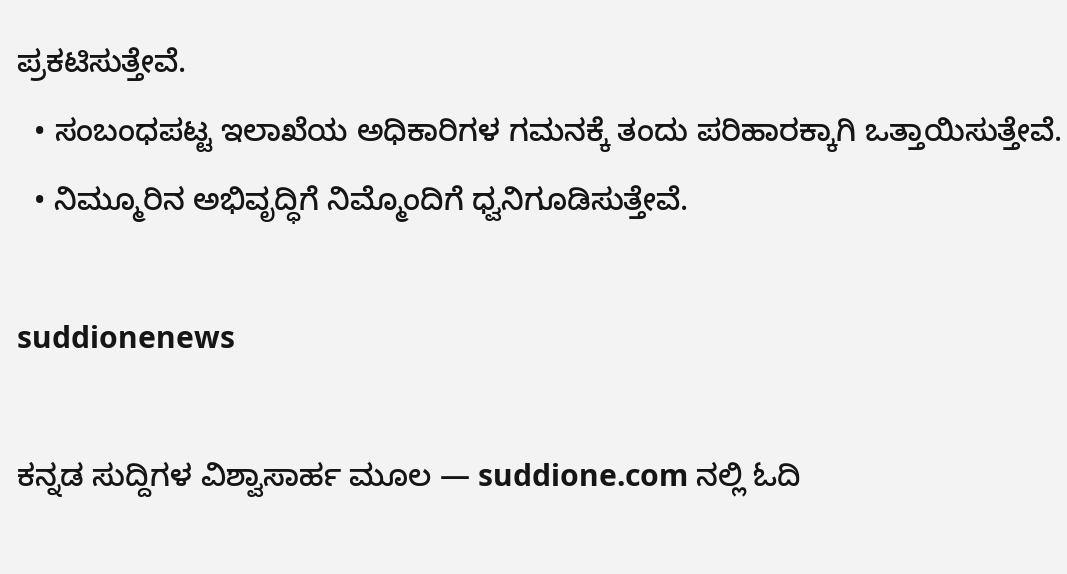ಪ್ರಕಟಿಸುತ್ತೇವೆ.
  • ಸಂಬಂಧಪಟ್ಟ ಇಲಾಖೆಯ ಅಧಿಕಾರಿಗಳ ಗಮನಕ್ಕೆ ತಂದು ಪರಿಹಾರಕ್ಕಾಗಿ ಒತ್ತಾಯಿಸುತ್ತೇವೆ.
  • ನಿಮ್ಮೂರಿನ ಅಭಿವೃದ್ಧಿಗೆ ನಿಮ್ಮೊಂದಿಗೆ ಧ್ವನಿಗೂಡಿಸುತ್ತೇವೆ.

suddionenews

ಕನ್ನಡ ಸುದ್ದಿಗಳ ವಿಶ್ವಾಸಾರ್ಹ ಮೂಲ — suddione.com ನಲ್ಲಿ ಓದಿ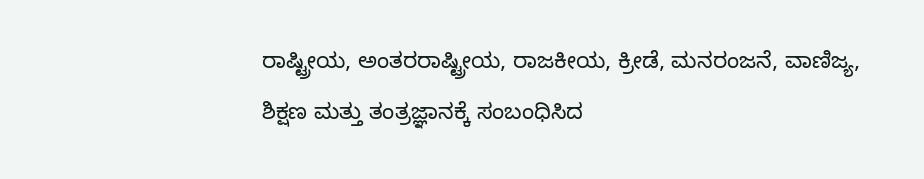ರಾಷ್ಟ್ರೀಯ, ಅಂತರರಾಷ್ಟ್ರೀಯ, ರಾಜಕೀಯ, ಕ್ರೀಡೆ, ಮನರಂಜನೆ, ವಾಣಿಜ್ಯ, ಶಿಕ್ಷಣ ಮತ್ತು ತಂತ್ರಜ್ಞಾನಕ್ಕೆ ಸಂಬಂಧಿಸಿದ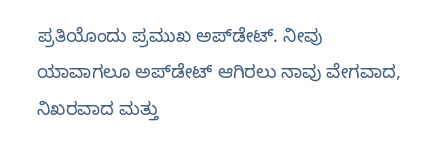ಪ್ರತಿಯೊಂದು ಪ್ರಮುಖ ಅಪ್‌ಡೇಟ್. ನೀವು ಯಾವಾಗಲೂ ಅಪ್‌ಡೇಟ್ ಆಗಿರಲು ನಾವು ವೇಗವಾದ, ನಿಖರವಾದ ಮತ್ತು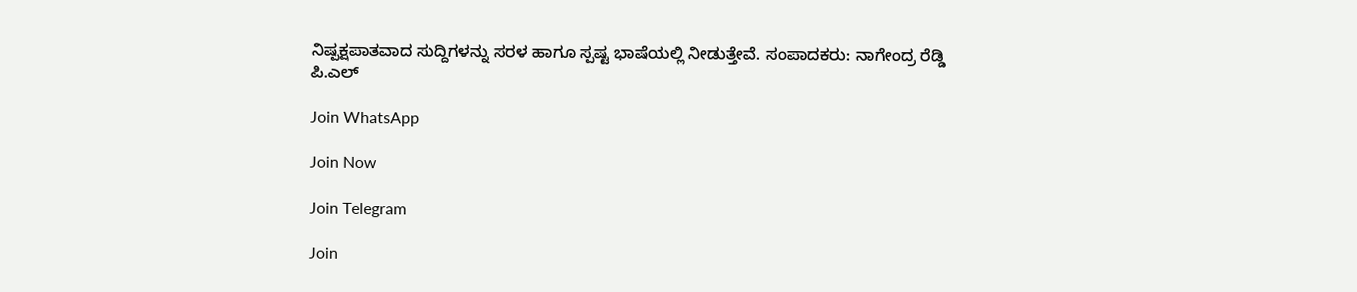ನಿಷ್ಪಕ್ಷಪಾತವಾದ ಸುದ್ದಿಗಳನ್ನು ಸರಳ ಹಾಗೂ ಸ್ಪಷ್ಟ ಭಾಷೆಯಲ್ಲಿ ನೀಡುತ್ತೇವೆ. ಸಂಪಾದಕರು: ನಾಗೇಂದ್ರ ರೆಡ್ಡಿ ಪಿ.ಎಲ್

Join WhatsApp

Join Now

Join Telegram

Join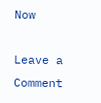Now

Leave a Comment